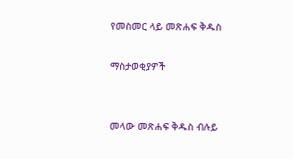የመስመር ላይ መጽሐፍ ቅዱስ

ማስታወቂያዎች


መላው መጽሐፍ ቅዱስ ብሉይ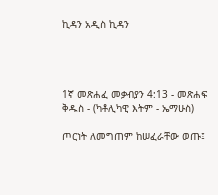ኪዳን አዲስ ኪዳን




1ኛ መጽሐፈ መቃብያን 4:13 - መጽሐፍ ቅዱስ - (ካቶሊካዊ እትም - ኤማሁስ)

ጦርነት ለመግጠም ከሠፈራቸው ወጡ፤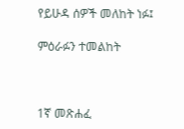የይሁዳ ሰዎች መለከት ነፉ፤

ምዕራፉን ተመልከት



1ኛ መጽሐፈ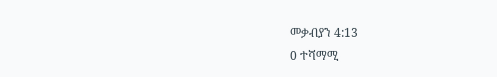መቃብያን 4:13
0 ተሻማሚ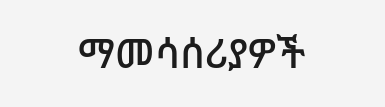ማመሳሰሪያዎች